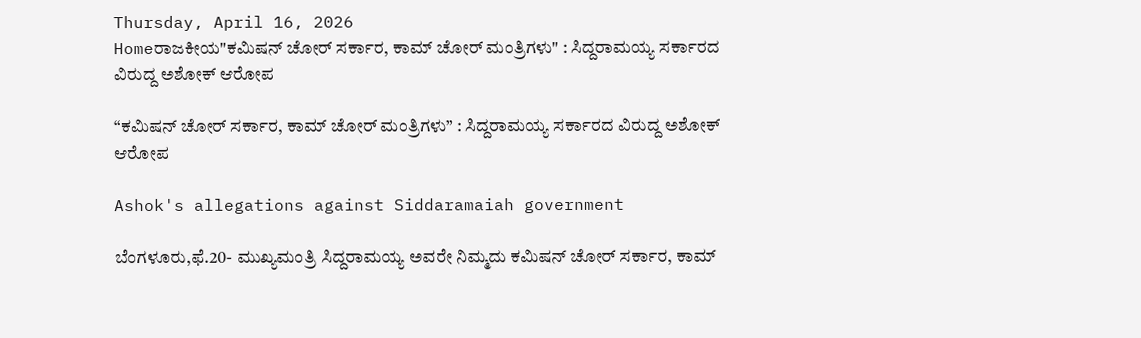Thursday, April 16, 2026
Homeರಾಜಕೀಯ"ಕಮಿಷನ್‌ ಚೋರ್‌ ಸರ್ಕಾರ, ಕಾಮ್‌ ಚೋರ್‌ ಮಂತ್ರಿಗಳು" : ಸಿದ್ದರಾಮಯ್ಯ ಸರ್ಕಾರದ ವಿರುದ್ದ ಅಶೋಕ್‌ ಆರೋಪ

“ಕಮಿಷನ್‌ ಚೋರ್‌ ಸರ್ಕಾರ, ಕಾಮ್‌ ಚೋರ್‌ ಮಂತ್ರಿಗಳು” : ಸಿದ್ದರಾಮಯ್ಯ ಸರ್ಕಾರದ ವಿರುದ್ದ ಅಶೋಕ್‌ ಆರೋಪ

Ashok's allegations against Siddaramaiah government

ಬೆಂಗಳೂರು,ಫೆ.20- ಮುಖ್ಯಮಂತ್ರಿ ಸಿದ್ದರಾಮಯ್ಯ ಅವರೇ ನಿಮ್ಮದು ಕಮಿಷನ್‌ ಚೋರ್‌ ಸರ್ಕಾರ, ಕಾಮ್‌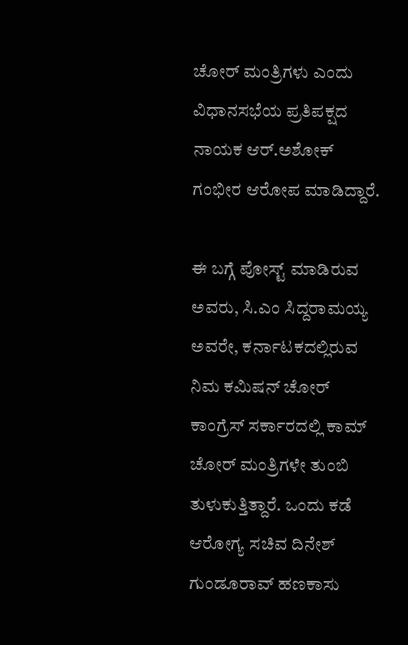ಚೋರ್‌ ಮಂತ್ರಿಗಳು ಎಂದು ವಿಧಾನಸಭೆಯ ಪ್ರತಿಪಕ್ಷದ ನಾಯಕ ಆರ್‌.ಅಶೋಕ್‌ ಗಂಭೀರ ಆರೋಪ ಮಾಡಿದ್ದಾರೆ.

ಈ ಬಗ್ಗೆ ಪೋಸ್ಟ್‌ ಮಾಡಿರುವ ಅವರು, ಸಿ.ಎಂ ಸಿದ್ದರಾಮಯ್ಯ ಅವರೇ, ಕರ್ನಾಟಕದಲ್ಲಿರುವ ನಿಮ ಕಮಿಷನ್‌ ಚೋರ್‌ ಕಾಂಗ್ರೆಸ್‌‍ ಸರ್ಕಾರದಲ್ಲಿ ಕಾಮ್‌ ಚೋರ್‌ ಮಂತ್ರಿಗಳೇ ತುಂಬಿ ತುಳುಕುತ್ತಿತ್ದಾರೆ. ಒಂದು ಕಡೆ ಆರೋಗ್ಯ ಸಚಿವ ದಿನೇಶ್‌ ಗುಂಡೂರಾವ್‌ ಹಣಕಾಸು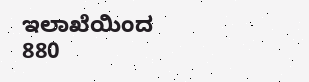ಇಲಾಖೆಯಿಂದ 880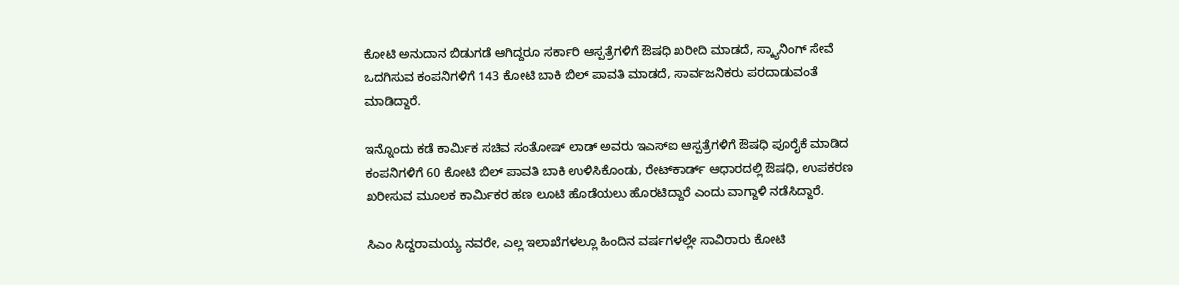ಕೋಟಿ ಅನುದಾನ ಬಿಡುಗಡೆ ಆಗಿದ್ದರೂ ಸರ್ಕಾರಿ ಆಸ್ಪತ್ರೆಗಳಿಗೆ ಔಷಧಿ ಖರೀದಿ ಮಾಡದೆ, ಸ್ಕ್ಯಾನಿಂಗ್‌ ಸೇವೆ ಒದಗಿಸುವ ಕಂಪನಿಗಳಿಗೆ 143 ಕೋಟಿ ಬಾಕಿ ಬಿಲ್‌ ಪಾವತಿ ಮಾಡದೆ, ಸಾರ್ವಜನಿಕರು ಪರದಾಡುವಂತೆ ಮಾಡಿದ್ದಾರೆ.

ಇನ್ನೊಂದು ಕಡೆ ಕಾರ್ಮಿಕ ಸಚಿವ ಸಂತೋಷ್‌ ಲಾಡ್‌ ಅವರು ಇಎಸ್‌‍ಐ ಆಸ್ಪತ್ರೆಗಳಿಗೆ ಔಷಧಿ ಪೂರೈಕೆ ಮಾಡಿದ ಕಂಪನಿಗಳಿಗೆ 60 ಕೋಟಿ ಬಿಲ್‌ ಪಾವತಿ ಬಾಕಿ ಉಳಿಸಿಕೊಂಡು, ರೇಟ್‌ಕಾರ್ಡ್‌ ಆಧಾರದಲ್ಲಿ ಔಷಧಿ, ಉಪಕರಣ ಖರೀಸುವ ಮೂಲಕ ಕಾರ್ಮಿಕರ ಹಣ ಲೂಟಿ ಹೊಡೆಯಲು ಹೊರಟಿದ್ದಾರೆ ಎಂದು ವಾಗ್ದಾಳಿ ನಡೆಸಿದ್ದಾರೆ.

ಸಿಎಂ ಸಿದ್ದರಾಮಯ್ಯ ನವರೇ, ಎಲ್ಲ ಇಲಾಖೆಗಳಲ್ಲೂ ಹಿಂದಿನ ವರ್ಷಗಳಲ್ಲೇ ಸಾವಿರಾರು ಕೋಟಿ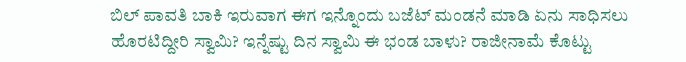ಬಿಲ್‌ ಪಾವತಿ ಬಾಕಿ ಇರುವಾಗ ಈಗ ಇನ್ನೊಂದು ಬಜೆಟ್‌ ಮಂಡನೆ ಮಾಡಿ ಏನು ಸಾಧಿಸಲು ಹೊರಟಿದ್ದೀರಿ ಸ್ವಾಮಿ? ಇನ್ನೆಷ್ಟು ದಿನ ಸ್ವಾಮಿ ಈ ಭಂಡ ಬಾಳು? ರಾಜೀನಾಮೆ ಕೊಟ್ಟು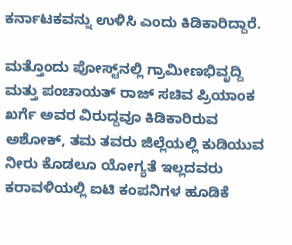ಕರ್ನಾಟಕವನ್ನು ಉಳಿಸಿ ಎಂದು ಕಿಡಿಕಾರಿದ್ದಾರೆ.

ಮತ್ತೊಂದು ಪೋಸ್ಟ್‌ನಲ್ಲಿ ಗ್ರಾಮೀಣಭಿವೃದ್ದಿ ಮತ್ತು ಪಂಚಾಯತ್‌ ರಾಜ್‌ ಸಚಿವ ಪ್ರಿಯಾಂಕ ಖರ್ಗೆ ಅವರ ವಿರುದ್ದವೂ ಕಿಡಿಕಾರಿರುವ ಅಶೋಕ್‌, ತಮ ತವರು ಜಿಲ್ಲೆಯಲ್ಲಿ ಕುಡಿಯುವ ನೀರು ಕೊಡಲೂ ಯೋಗ್ಯತೆ ಇಲ್ಲದವರು ಕರಾವಳಿಯಲ್ಲಿ ಐಟಿ ಕಂಪನಿಗಳ ಹೂಡಿಕೆ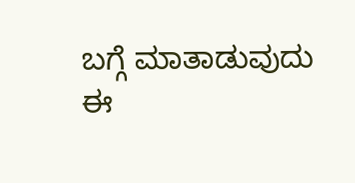ಬಗ್ಗೆ ಮಾತಾಡುವುದು ಈ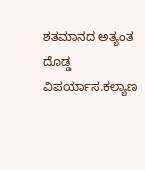ಶತಮಾನದ ಅತ್ಯಂತ ದೊಡ್ಡ ವಿಪರ್ಯಾಸ.ಕಲ್ಯಾಣ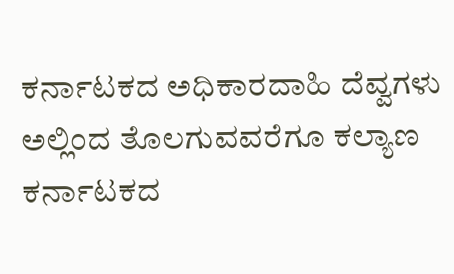ಕರ್ನಾಟಕದ ಅಧಿಕಾರದಾಹಿ ದೆವ್ವಗಳು ಅಲ್ಲಿಂದ ತೊಲಗುವವರೆಗೂ ಕಲ್ಯಾಣ ಕರ್ನಾಟಕದ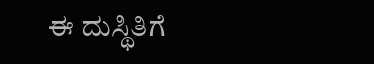ಈ ದುಸ್ಥಿತಿಗೆ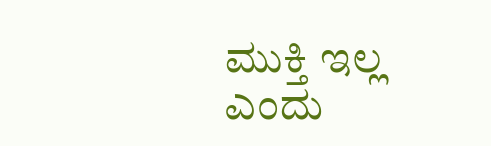ಮುಕ್ತಿ ಇಲ್ಲ ಎಂದು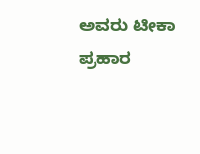ಅವರು ಟೀಕಾ ಪ್ರಹಾರ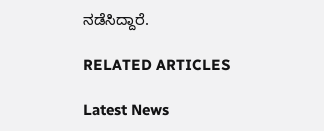ನಡೆಸಿದ್ದಾರೆ.

RELATED ARTICLES

Latest News